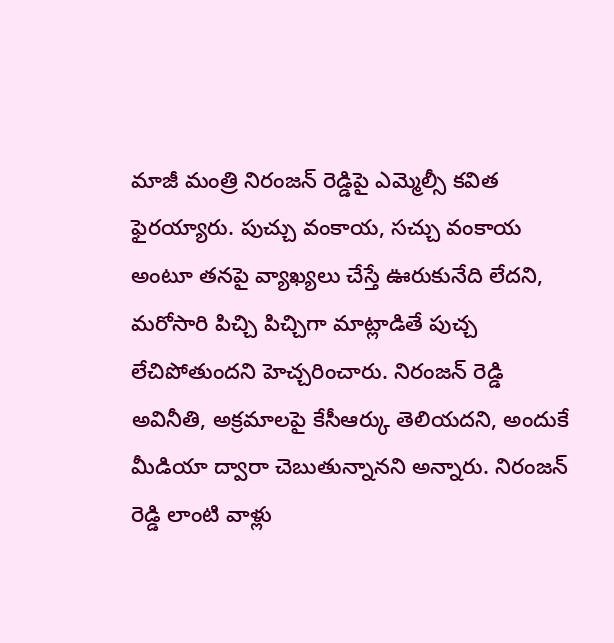మాజీ మంత్రి నిరంజన్ రెడ్డిపై ఎమ్మెల్సీ కవిత ఫైరయ్యారు. పుచ్చు వంకాయ, సచ్చు వంకాయ అంటూ తనపై వ్యాఖ్యలు చేస్తే ఊరుకునేది లేదని, మరోసారి పిచ్చి పిచ్చిగా మాట్లాడితే పుచ్చ లేచిపోతుందని హెచ్చరించారు. నిరంజన్ రెడ్డి అవినీతి, అక్రమాలపై కేసీఆర్కు తెలియదని, అందుకే మీడియా ద్వారా చెబుతున్నానని అన్నారు. నిరంజన్ రెడ్డి లాంటి వాళ్లు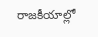రాజకీయాల్లో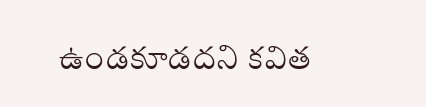ఉండకూడదని కవిత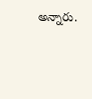అన్నారు.